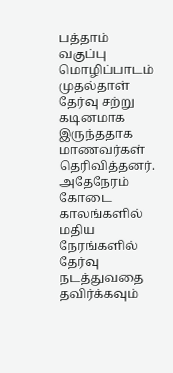பத்தாம் வகுப்பு மொழிப்பாடம் முதல்தாள் தேர்வு சற்று கடினமாக இருந்ததாக மாணவர்கள் தெரிவித்தனர். அதேநேரம் கோடை காலங்களில் மதிய நேரங்களில் தேர்வு நடத்துவதை தவிர்க்கவும்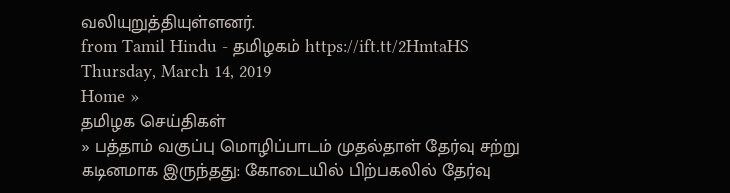வலியுறுத்தியுள்ளனர்.
from Tamil Hindu - தமிழகம் https://ift.tt/2HmtaHS
Thursday, March 14, 2019
Home »
தமிழக செய்திகள்
» பத்தாம் வகுப்பு மொழிப்பாடம் முதல்தாள் தேர்வு சற்று கடினமாக இருந்தது: கோடையில் பிற்பகலில் தேர்வு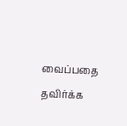வைப்பதை தவிர்க்க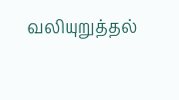வலியுறுத்தல்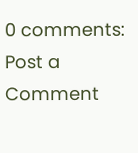0 comments:
Post a Comment